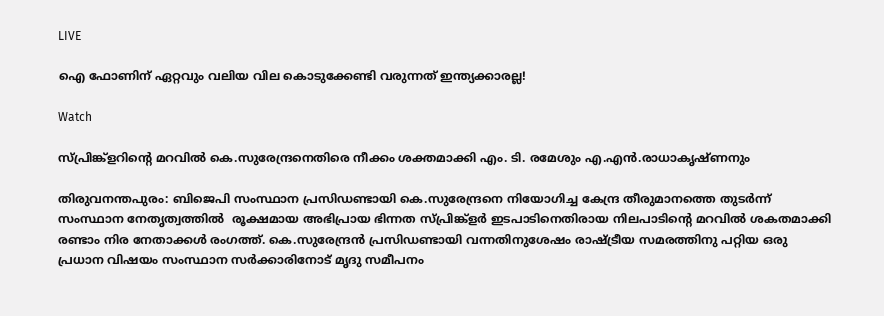LIVE

ഐ ഫോണിന് ഏറ്റവും വലിയ വില കൊടുക്കേണ്ടി വരുന്നത് ഇന്ത്യക്കാരല്ല!

Watch

സ്പ്രിങ്ക്ളറിന്റെ മറവില്‍ കെ.സുരേന്ദ്രനെതിരെ നീക്കം ശക്തമാക്കി എം. ടി. രമേശും എ.എന്‍.രാധാകൃഷ്ണനും

തിരുവനന്തപുരം: ബിജെപി സംസ്ഥാന പ്രസിഡണ്ടായി കെ.സുരേന്ദ്രനെ നിയോഗിച്ച കേന്ദ്ര തീരുമാനത്തെ തുടര്‍ന്ന് സംസ്ഥാന നേതൃത്വത്തില്‍  രൂക്ഷമായ അഭിപ്രായ ഭിന്നത സ്പ്രിങ്ക്ളര്‍ ഇടപാടിനെതിരായ നിലപാടിന്റെ മറവില്‍ ശകതമാക്കി രണ്ടാം നിര നേതാക്കള്‍ രംഗത്ത്. കെ.സുരേന്ദ്രന്‍ പ്രസിഡണ്ടായി വന്നതിനുശേഷം രാഷ്ട്രീയ സമരത്തിനു പറ്റിയ ഒരു പ്രധാന വിഷയം സംസ്ഥാന സര്‍ക്കാരിനോട് മൃദു സമീപനം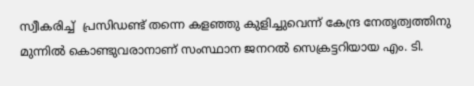സ്വീകരിച്ച്  പ്രസിഡണ്ട് തന്നെ കളഞ്ഞു കുളിച്ചുവെന്ന് കേന്ദ്ര നേതൃത്വത്തിനു മുന്നില്‍ കൊണ്ടുവരാനാണ് സംസ്ഥാന ജനറല്‍ സെക്രട്ടറിയായ എം. ടി.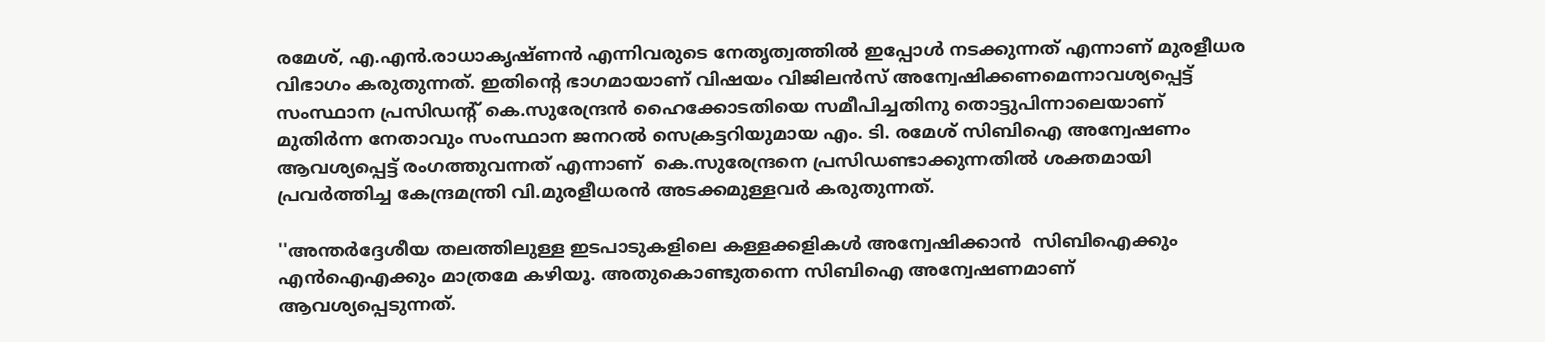രമേശ്, എ.എന്‍.രാധാകൃഷ്ണന്‍ എന്നിവരുടെ നേതൃത്വത്തില്‍ ‌ഇപ്പോള്‍ നടക്കുന്നത് എന്നാണ് മുരളീധര വിഭാഗം കരുതുന്നത്. ഇതിന്റെ ഭാഗമായാണ് വിഷയം വിജിലന്‍സ് അന്വേഷിക്കണമെന്നാവശ്യപ്പെട്ട് സംസ്ഥാന പ്രസിഡന്‍റ് കെ.സുരേന്ദ്രന്‍ ഹൈക്കോടതിയെ സമീപിച്ചതിനു തൊട്ടുപിന്നാലെയാണ് മുതിര്‍ന്ന നേതാവും സംസ്ഥാന ജനറല്‍ സെക്രട്ടറിയുമായ എം. ടി. രമേശ്‌ സിബിഐ അന്വേഷണം ആവശ്യപ്പെട്ട് രംഗത്തുവന്നത് എന്നാണ്  കെ.സുരേന്ദ്രനെ പ്രസിഡണ്ടാക്കുന്നതില്‍ ശക്തമായി പ്രവര്‍ത്തിച്ച കേന്ദ്രമന്ത്രി വി.മുരളീധരന്‍ അടക്കമുള്ളവര്‍ കരുതുന്നത്.

''അന്തര്‍ദ്ദേശീയ തലത്തിലുള്ള ഇടപാടുകളിലെ കള്ളക്കളികള്‍ അന്വേഷിക്കാന്‍  സിബിഐക്കും എന്‍ഐഎക്കും മാത്രമേ കഴിയൂ. അതുകൊണ്ടുതന്നെ സിബിഐ അന്വേഷണമാണ് ആവശ്യപ്പെടുന്നത്.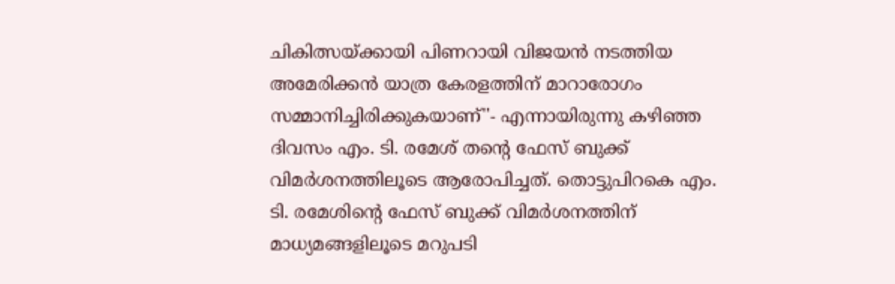ചികിത്സയ്ക്കായി പിണറായി വിജയന്‍ നടത്തിയ അമേരിക്കന്‍ യാത്ര കേരളത്തിന് മാറാരോഗം സമ്മാനിച്ചിരിക്കുകയാണ്''- എന്നായിരുന്നു കഴിഞ്ഞ ദിവസം എം. ടി. രമേശ് തന്‍റെ ഫേസ് ബുക്ക്‌ വിമര്‍ശനത്തിലൂടെ ആരോപിച്ചത്. തൊട്ടുപിറകെ എം. ടി. രമേശിന്‍റെ ഫേസ് ബുക്ക്‌ വിമര്‍ശനത്തിന് മാധ്യമങ്ങളിലൂടെ മറുപടി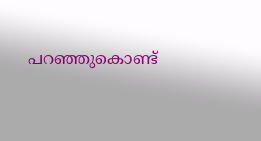പറഞ്ഞുകൊണ്ട്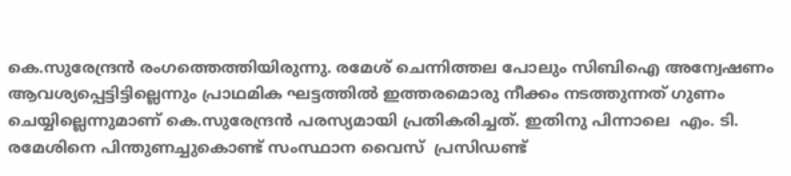കെ.സുരേന്ദ്രന്‍ രംഗത്തെത്തിയിരുന്നു. രമേശ്‌ ചെന്നിത്തല പോലും സിബിഐ അന്വേഷണം ആവശ്യപ്പെട്ടിട്ടില്ലെന്നും പ്രാഥമിക ഘട്ടത്തില്‍ ഇത്തരമൊരു നീക്കം നടത്തുന്നത് ഗുണം ചെയ്യില്ലെന്നുമാണ് കെ.സുരേന്ദ്രന്‍ പരസ്യമായി പ്രതികരിച്ചത്. ഇതിനു പിന്നാലെ  എം. ടി. രമേശിനെ പിന്തുണച്ചുകൊണ്ട് സംസ്ഥാന വൈസ്  പ്രസിഡണ്ട്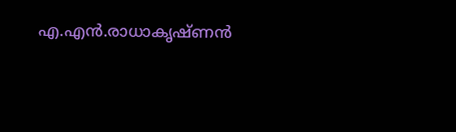എ.എന്‍.രാധാകൃഷ്ണന്‍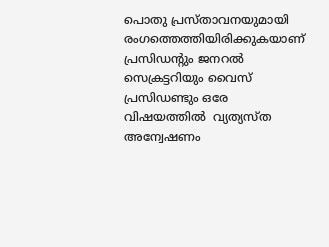പൊതു പ്രസ്താവനയുമായി രംഗത്തെത്തിയിരിക്കുകയാണ് പ്രസിഡന്റും ജനറല്‍ സെക്രട്ടറിയും വൈസ്  പ്രസിഡണ്ടും ഒരേ വിഷയത്തില്‍  വ്യത്യസ്ത അന്വേഷണം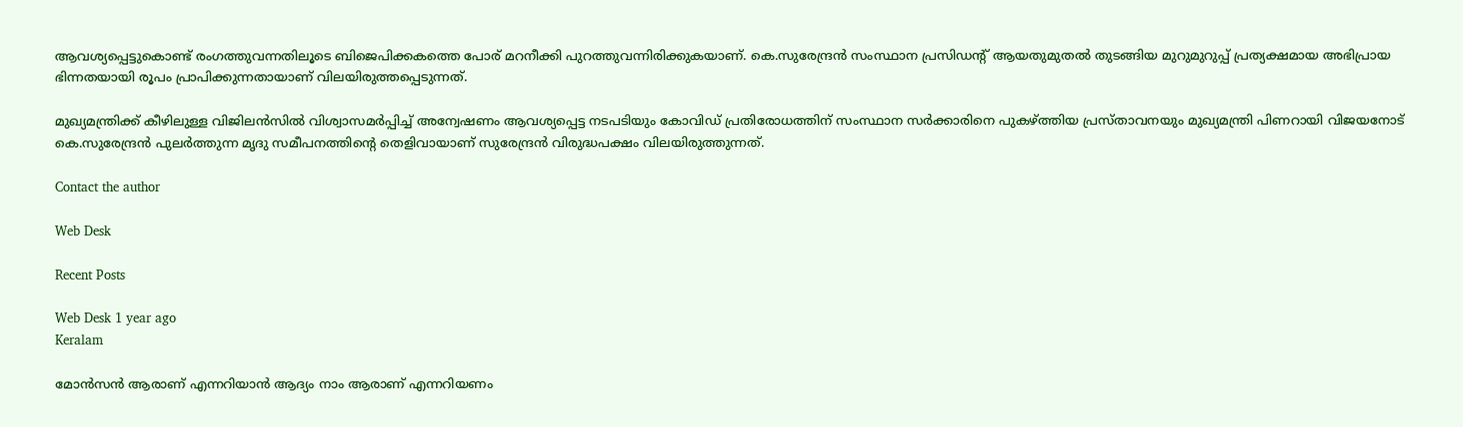ആവശ്യപ്പെട്ടുകൊണ്ട് രംഗത്തുവന്നതിലൂടെ ബിജെപിക്കകത്തെ പോര് മറനീക്കി പുറത്തുവന്നിരിക്കുകയാണ്. കെ.സുരേന്ദ്രന്‍ സംസ്ഥാന പ്രസിഡന്‍റ് ആയതുമുതല്‍ തുടങ്ങിയ മുറുമുറുപ്പ് പ്രത്യക്ഷമായ അഭിപ്രായ ഭിന്നതയായി രൂപം പ്രാപിക്കുന്നതായാണ് വിലയിരുത്തപ്പെടുന്നത്.

മുഖ്യമന്ത്രിക്ക് കീഴിലുള്ള വിജിലന്‍സില്‍ വിശ്വാസമര്‍പ്പിച്ച് അന്വേഷണം ആവശ്യപ്പെട്ട നടപടിയും കോവിഡ് പ്രതിരോധത്തിന് സംസ്ഥാന സര്‍ക്കാരിനെ പുകഴ്ത്തിയ പ്രസ്താവനയും മുഖ്യമന്ത്രി പിണറായി വിജയനോട്  കെ.സുരേന്ദ്രന്‍ പുലര്‍ത്തുന്ന മൃദു സമീപനത്തിന്റെ തെളിവായാണ് സുരേന്ദ്രന്‍ വിരുദ്ധപക്ഷം വിലയിരുത്തുന്നത്.

Contact the author

Web Desk

Recent Posts

Web Desk 1 year ago
Keralam

മോന്‍സന്‍ ആരാണ് എന്നറിയാന്‍ ആദ്യം നാം ആരാണ് എന്നറിയണം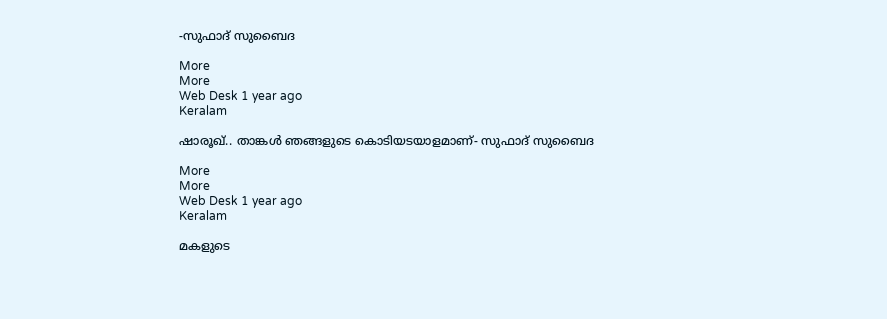-സുഫാദ് സുബൈദ

More
More
Web Desk 1 year ago
Keralam

ഷാരൂഖ്.. താങ്കള്‍ ഞങ്ങളുടെ കൊടിയടയാളമാണ്- സുഫാദ് സുബൈദ

More
More
Web Desk 1 year ago
Keralam

മകളുടെ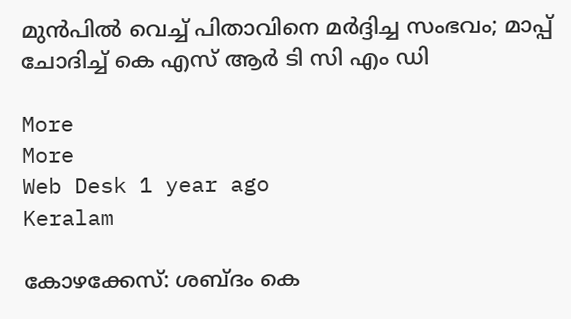മുന്‍പില്‍ വെച്ച് പിതാവിനെ മര്‍ദ്ദിച്ച സംഭവം; മാപ്പ് ചോദിച്ച് കെ എസ് ആര്‍ ടി സി എം ഡി

More
More
Web Desk 1 year ago
Keralam

കോഴക്കേസ്: ശബ്ദം കെ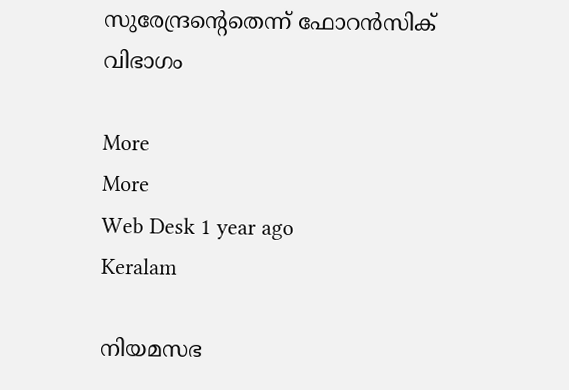സുരേന്ദ്രന്‍റെതെന്ന് ഫോറന്‍സിക് വിഭാഗം

More
More
Web Desk 1 year ago
Keralam

നിയമസഭ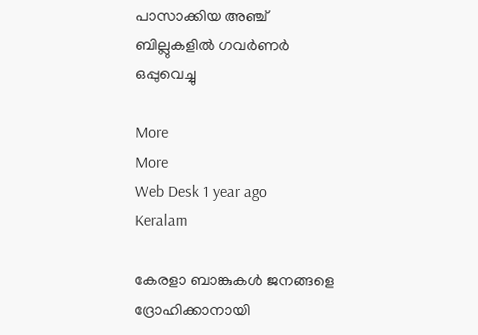പാസാക്കിയ അഞ്ച് ബില്ലുകളില്‍ ഗവര്‍ണര്‍ ഒപ്പുവെച്ചു

More
More
Web Desk 1 year ago
Keralam

കേരളാ ബാങ്കുകള്‍ ജനങ്ങളെ ദ്രോഹിക്കാനായി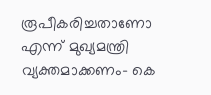രൂപീകരിച്ചതാണോ എന്ന് മുഖ്യമന്ത്രി വ്യക്തമാക്കണം- കെ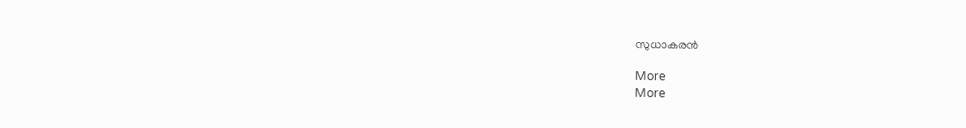സുധാകരന്‍

More
More